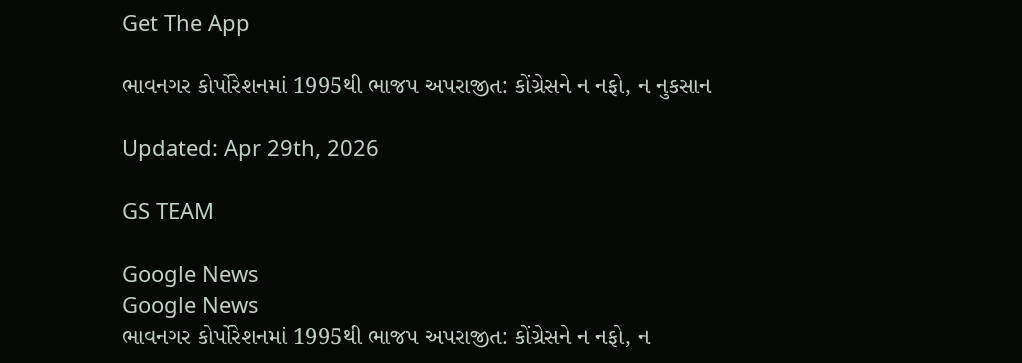Get The App

ભાવનગર કોર્પોરેશનમાં 1995થી ભાજપ અપરાજીત: કોંગ્રેસને ન નફો, ન નુકસાન

Updated: Apr 29th, 2026

GS TEAM

Google News
Google News
ભાવનગર કોર્પોરેશનમાં 1995થી ભાજપ અપરાજીત: કોંગ્રેસને ન નફો, ન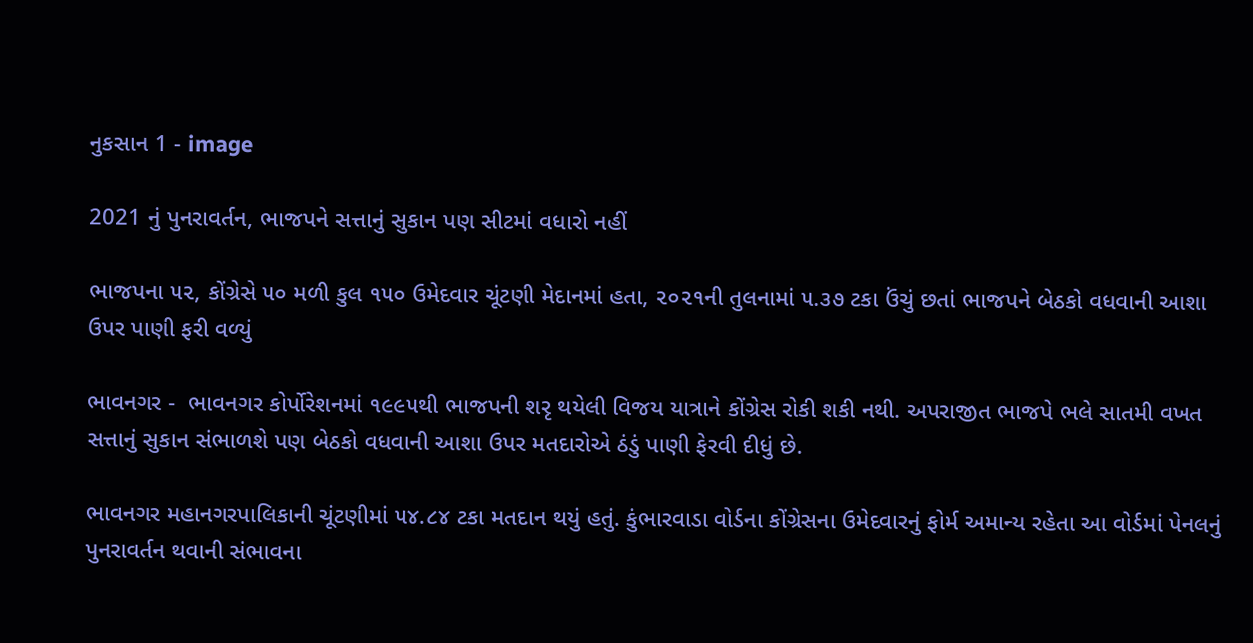નુકસાન 1 - image

2021 નું પુનરાવર્તન, ભાજપને સત્તાનું સુકાન પણ સીટમાં વધારો નહીં

ભાજપના ૫૨, કોંગ્રેસે ૫૦ મળી કુલ ૧૫૦ ઉમેદવાર ચૂંટણી મેદાનમાં હતા, ૨૦૨૧ની તુલનામાં ૫.૩૭ ટકા ઉંચું છતાં ભાજપને બેઠકો વધવાની આશા ઉપર પાણી ફરી વળ્યું

ભાવનગર -  ભાવનગર કોર્પોરેશનમાં ૧૯૯૫થી ભાજપની શરૃ થયેલી વિજય યાત્રાને કોંગ્રેસ રોકી શકી નથી. અપરાજીત ભાજપે ભલે સાતમી વખત સત્તાનું સુકાન સંભાળશે પણ બેઠકો વધવાની આશા ઉપર મતદારોએ ઠંડું પાણી ફેરવી દીધું છે.

ભાવનગર મહાનગરપાલિકાની ચૂંટણીમાં ૫૪.૮૪ ટકા મતદાન થયું હતું. કુંભારવાડા વોર્ડના કોંગ્રેસના ઉમેદવારનું ફોર્મ અમાન્ય રહેતા આ વોર્ડમાં પેનલનું પુનરાવર્તન થવાની સંભાવના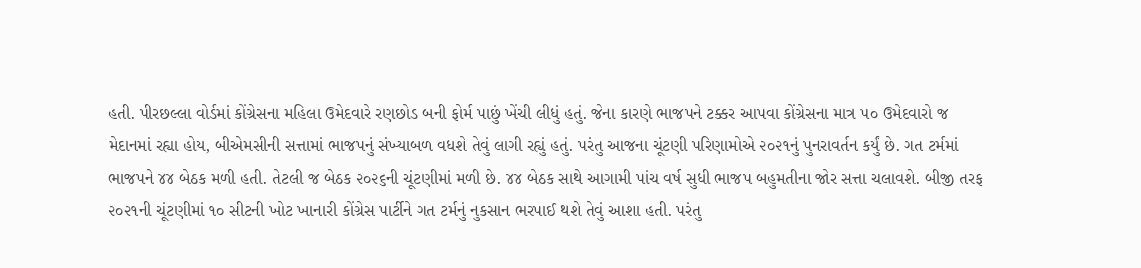હતી. પીરછલ્લા વોર્ડમાં કોંગ્રેસના મહિલા ઉમેદવારે રણછોડ બની ફોર્મ પાછું ખેંચી લીધું હતું. જેના કારણે ભાજપને ટક્કર આપવા કોંગ્રેસના માત્ર ૫૦ ઉમેદવારો જ મેદાનમાં રહ્યા હોય, બીએમસીની સત્તામાં ભાજપનું સંખ્યાબળ વધશે તેવું લાગી રહ્યું હતું. પરંતુ આજના ચૂંટણી પરિણામોએ ૨૦૨૧નું પુનરાવર્તન કર્યું છે. ગત ટર્મમાં ભાજપને ૪૪ બેઠક મળી હતી. તેટલી જ બેઠક ૨૦૨૬ની ચૂંટણીમાં મળી છે. ૪૪ બેઠક સાથે આગામી પાંચ વર્ષ સુધી ભાજપ બહુમતીના જોર સત્તા ચલાવશે. બીજી તરફ ૨૦૨૧ની ચૂંટણીમાં ૧૦ સીટની ખોટ ખાનારી કોંગ્રેસ પાર્ટીને ગત ટર્મનું નુકસાન ભરપાઈ થશે તેવું આશા હતી. પરંતુ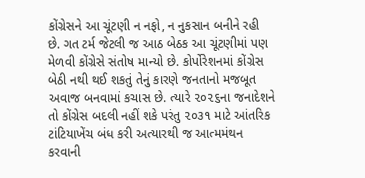કોંગ્રેસને આ ચૂંટણી ન નફો, ન નુકસાન બનીને રહી છે. ગત ટર્મ જેટલી જ આઠ બેઠક આ ચૂંટણીમાં પણ મેળવી કોંગ્રેસે સંતોષ માન્યો છે. કોર્પોરેશનમાં કોંગ્રેસ બેઠી નથી થઈ શકતું તેનું કારણે જનતાનો મજબૂત અવાજ બનવામાં કચાસ છે. ત્યારે ૨૦૨૬ના જનાદેશને તો કોંગ્રેસ બદલી નહીં શકે પરંતુ ૨૦૩૧ માટે આંતરિક ટાંટિયાખેંચ બંધ કરી અત્યારથી જ આત્મમંથન કરવાની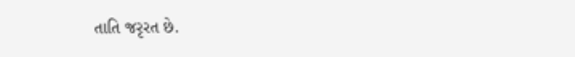તાતિ જરૃરત છે.